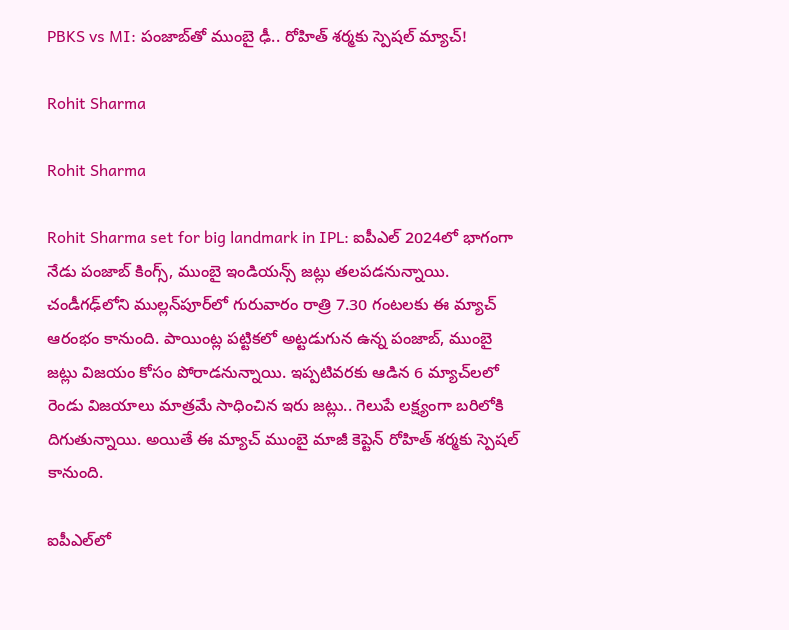PBKS vs MI: పంజాబ్‌తో ముంబై ఢీ.. రోహిత్‌ శర్మకు స్పెషల్ మ్యాచ్!

Rohit Sharma

Rohit Sharma

Rohit Sharma set for big landmark in IPL: ఐపీఎల్ 2024లో భాగంగా నేడు పంజాబ్‌ కింగ్స్‌, ముంబై ఇండియన్స్‌ జట్లు తలపడనున్నాయి. చండీగఢ్‌లోని ముల్లన్‌పూర్‌లో గురువారం రాత్రి 7.30 గంటలకు ఈ మ్యాచ్ ఆరంభం కానుంది. పాయింట్ల పట్టికలో అట్టడుగున ఉన్న పంజాబ్, ముంబై జట్లు విజయం కోసం పోరాడనున్నాయి. ఇప్పటివరకు ఆడిన 6 మ్యాచ్‌లలో రెండు విజయాలు మాత్రమే సాధించిన ఇరు జట్లు.. గెలుపే లక్ష్యంగా బరిలోకి దిగుతున్నాయి. అయితే ఈ మ్యాచ్ ముంబై మాజీ కెప్టెన్ రోహిత్‌ శర్మకు స్పెషల్ కానుంది.

ఐపీఎల్‌లో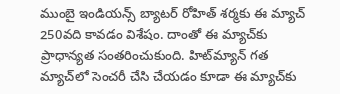ముంబై ఇండియన్స్‌ బ్యాటర్ రోహిత్‌ శర్మకు ఈ మ్యాచ్‌ 250వది కావడం విశేషం. దాంతో ఈ మ్యాచ్‌కు ప్రాధాన్యత సంతరించుకుంది. హిట్‌మ్యాన్ గత మ్యాచ్‌లో సెంచరీ చేసి చేయడం కూడా ఈ మ్యాచ్‌కు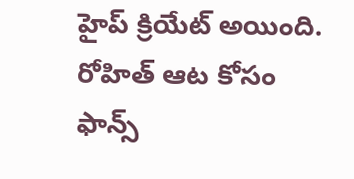హైప్‌ క్రియేట్‌ అయింది. రోహిత్ ఆట కోసం ఫాన్స్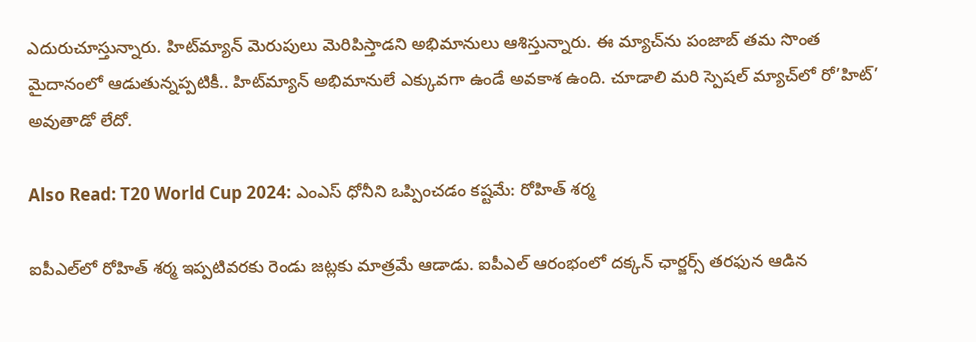ఎదురుచూస్తున్నారు. హిట్‌మ్యాన్ మెరుపులు మెరిపిస్తాడని అభిమానులు ఆశిస్తున్నారు. ఈ మ్యాచ్‌ను పంజాబ్‌ తమ సొంత మైదానంలో ఆడుతున్నప్పటికీ.. హిట్‌మ్యాన్ అభిమానులే ఎక్కువగా ఉండే అవకాశ ఉంది. చూడాలి మరి స్పెషల్ మ్యాచ్‌లో రో’హిట్’ అవుతాడో లేదో.

Also Read: T20 World Cup 2024: ఎంఎస్ ధోనీని ఒప్పించడం కష్టమే: రోహిత్ శర్మ

ఐపీఎల్‌లో రోహిత్‌ శర్మ ఇప్పటివరకు రెండు జట్లకు మాత్రమే ఆడాడు. ఐపీఎల్‌ ఆరంభంలో దక్కన్ ఛార్జర్స్ తరఫున ఆడిన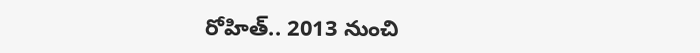రోహిత్.. 2013 నుంచి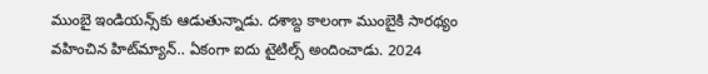ముంబై ఇండియన్స్‌కు ఆడుతున్నాడు. దశాబ్ద కాలంగా ముంబైకి సారథ్యం వహించిన హిట్‌మ్యాన్.. ఏకంగా ఐదు టైటిల్స్ అందించాడు. 2024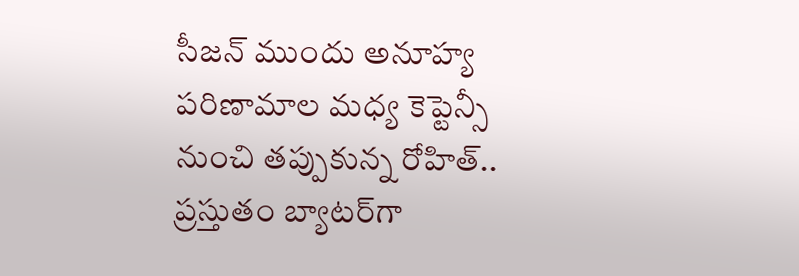సీజన్ ముందు అనూహ్య పరిణామాల మధ్య కెప్టెన్సీ నుంచి తప్పుకున్న రోహిత్.. ప్రస్తుతం బ్యాటర్‌గా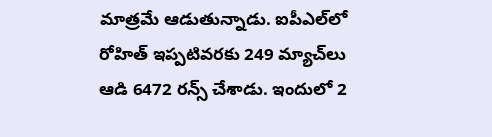మాత్రమే ఆడుతున్నాడు. ఐపీఎల్‌లో రోహిత్ ఇప్పటివరకు 249 మ్యాచ్‌లు ఆడి 6472 రన్స్ చేశాడు. ఇందులో 2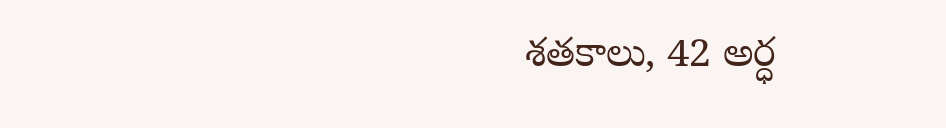శతకాలు, 42 అర్ధ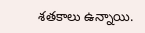శతకాలు ఉన్నాయి.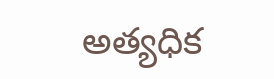అత్యధిక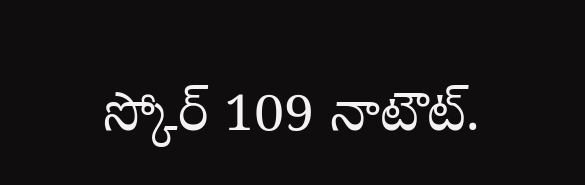స్కోర్ 109 నాటౌట్.